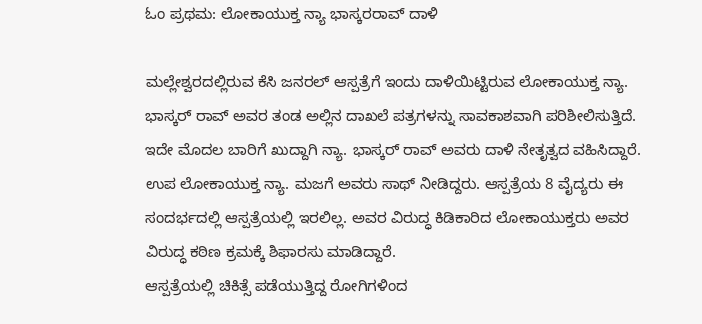ಓಂ ಪ್ರಥಮ: ಲೋಕಾಯುಕ್ತ ನ್ಯಾ ಭಾಸ್ಕರರಾವ್ ದಾಳಿ

ಮಲ್ಲೇಶ್ವರದಲ್ಲಿರುವ ಕೆಸಿ ಜನರಲ್ ಆಸ್ಪತ್ರೆಗೆ ಇಂದು ದಾಳಿಯಿಟ್ಟಿರುವ ಲೋಕಾಯುಕ್ತ ನ್ಯಾ. ಭಾಸ್ಕರ್ ರಾವ್ ಅವರ ತಂಡ ಅಲ್ಲಿನ ದಾಖಲೆ ಪತ್ರಗಳನ್ನು ಸಾವಕಾಶವಾಗಿ ಪರಿಶೀಲಿಸುತ್ತಿದೆ.
ಇದೇ ಮೊದಲ ಬಾರಿಗೆ ಖುದ್ದಾಗಿ ನ್ಯಾ. ಭಾಸ್ಕರ್ ರಾವ್ ಅವರು ದಾಳಿ ನೇತೃತ್ವದ ವಹಿಸಿದ್ದಾರೆ. ಉಪ ಲೋಕಾಯುಕ್ತ ನ್ಯಾ. ಮಜಗೆ ಅವರು ಸಾಥ್ ನೀಡಿದ್ದರು. ಆಸ್ಪತ್ರೆಯ 8 ವೈದ್ಯರು ಈ ಸಂದರ್ಭದಲ್ಲಿ ಆಸ್ಪತ್ರೆಯಲ್ಲಿ ಇರಲಿಲ್ಲ. ಅವರ ವಿರುದ್ಧ ಕಿಡಿಕಾರಿದ ಲೋಕಾಯುಕ್ತರು ಅವರ ವಿರುದ್ಧ ಕಠಿಣ ಕ್ರಮಕ್ಕೆ ಶಿಫಾರಸು ಮಾಡಿದ್ದಾರೆ.
ಆಸ್ಪತ್ರೆಯಲ್ಲಿ ಚಿಕಿತ್ಸೆ ಪಡೆಯುತ್ತಿದ್ದ ರೋಗಿಗಳಿಂದ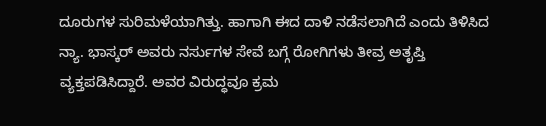ದೂರುಗಳ ಸುರಿಮಳೆಯಾಗಿತ್ತು. ಹಾಗಾಗಿ ಈದ ದಾಳಿ ನಡೆಸಲಾಗಿದೆ ಎಂದು ತಿಳಿಸಿದ ನ್ಯಾ. ಭಾಸ್ಕರ್ ಅವರು ನರ್ಸುಗಳ ಸೇವೆ ಬಗ್ಗೆ ರೋಗಿಗಳು ತೀವ್ರ ಅತೃಪ್ತಿ ವ್ಯಕ್ತಪಡಿಸಿದ್ದಾರೆ. ಅವರ ವಿರುದ್ಧವೂ ಕ್ರಮ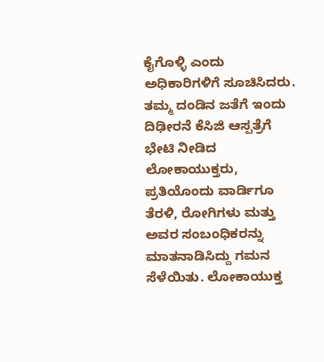ಕೈಗೊಳ್ಳಿ ಎಂದು ಅಧಿಕಾರಿಗಳಿಗೆ ಸೂಚಿಸಿದರು.
ತಮ್ಮ ದಂಡಿನ ಜತೆಗೆ ಇಂದು ದಿಢೀರನೆ ಕೆಸಿಜಿ ಆಸ್ಪತ್ರೆಗೆ ಭೇಟಿ ನೀಡಿದ ಲೋಕಾಯುಕ್ತರು, ಪ್ರತಿಯೊಂದು ವಾರ್ಡಿಗೂ ತೆರಳಿ, ರೋಗಿಗಳು ಮತ್ತು ಅವರ ಸಂಬಂಧಿಕರನ್ನು ಮಾತನಾಡಿಸಿದ್ದು ಗಮನ ಸೆಳೆಯಿತು. ಲೋಕಾಯುಕ್ತ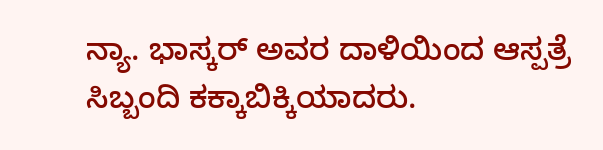ನ್ಯಾ. ಭಾಸ್ಕರ್ ಅವರ ದಾಳಿಯಿಂದ ಆಸ್ಪತ್ರೆ ಸಿಬ್ಬಂದಿ ಕಕ್ಕಾಬಿಕ್ಕಿಯಾದರು.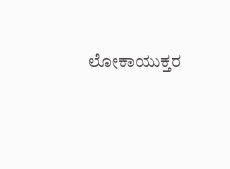ಲೋಕಾಯುಕ್ತರ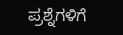ಪ್ರಶ್ನೆಗಳಿಗೆ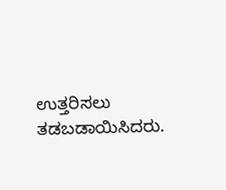ಉತ್ತರಿಸಲು ತಡಬಡಾಯಿಸಿದರು.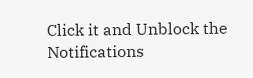Click it and Unblock the Notifications